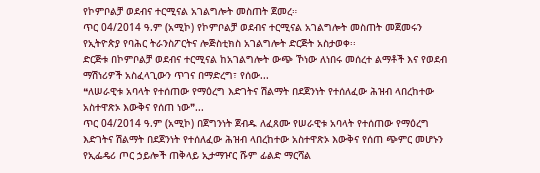የኮምቦልቻ ወደብና ተርሚናል አገልግሎት መስጠት ጀመረ።
ጥር 04/2014 ዓ.ም (አሚኮ) የኮምቦልቻ ወደብና ተርሚናል አገልግሎት መስጠት መጀመሩን የኢትዮጵያ የባሕር ትራንስፖርትና ሎጅስቲክስ አገልግሎት ድርጅት አስታወቀ፡፡
ድርጅቱ በኮምቦልቻ ወደብና ተርሚናል ከአገልግሎት ውጭ ኾነው ለነበሩ መሰረተ ልማቶች እና የወደብ ማሽነሪዎች አስፈላጊውን ጥገና በማድረግ፣ የሰው...
❝ለሠራዊቱ አባላት የተሰጠው የማዕረግ እድገትና ሽልማት በደጀንነት የተሰለፈው ሕዝብ ላበረከተው አስተዋጽኦ እውቅና የሰጠ ነው❞...
ጥር 04/2014 ዓ.ም (አሚኮ) በጀግንነት ጀብዱ ለፈጸሙ የሠራዊቱ አባላት የተሰጠው የማዕረግ እድገትና ሽልማት በደጀንነት የተሰለፈው ሕዝብ ላበረከተው አስተዋጽኦ እውቅና የሰጠ ጭምር መሆኑን የኢፌዴሪ ጦር ኃይሎች ጠቅላይ ኢታማዦር ሹም ፊልድ ማርሻል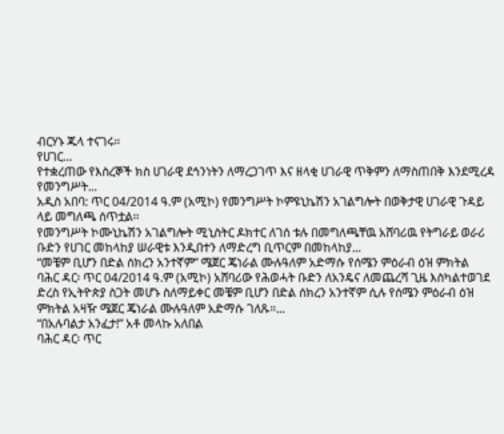ብርሃኑ ጁላ ተናገሩ፡፡
የሀገር...
የተቋረጠው የእስረኞች ክስ ሀገራዊ ደኅንነትን ለማረጋገጥ እና ዘላቂ ሀገራዊ ጥቅምን ለማስጠበቅ እንደሚረዳ የመንግሥት...
አዲስ አበባ: ጥር 04/2014 ዓ.ም (አሚኮ) የመንግሥት ኮምዩኒኬሽን አገልግሎት በወቅታዊ ሀገራዊ ጉዳይ ላይ መግለጫ ሰጥቷል፡፡
የመንግሥት ኮሙኒኬሽን አገልግሎት ሚኒስትር ዶክተር ለገሰ ቱሉ በመግለጫቸዉ አሸባሪዉ የትግራይ ወራሪ ቡድን የሀገር መከላከያ ሠራዊቱ እንዲበተን ለማድረግ ቢጥርም በመከላከያ...
“መቼም ቢሆን በድል ሰክረን አንተኛም” ሜጀር ጄነራል ሙሉዓለም አድማሱ የሰሜን ምዕራብ ዕዝ ምክትል
ባሕር ዳር፡ ጥር 04/2014 ዓ.ም (አሚኮ) አሸባሪው የሕወሓት ቡድን ለአንዴና ለመጨረሻ ጊዜ እስካልተወገደ ድረስ የኢትዮጵያ ስጋት መሆኑ ስለማይቀር መቼም ቢሆን በድል ሰክረን አንተኛም ሲሉ የሰሜን ምዕራብ ዕዝ ምክትል አዛዥ ሜጀር ጄነራል ሙሉዓለም አድማሱ ገለጹ።...
“በአሉባልታ አንፈታ!” አቶ መላኩ አለበል
ባሕር ዳር፡ ጥር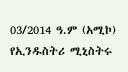03/2014 ዓ.ም (አሚኮ) የኢንዱስትሪ ሚኒስትሩ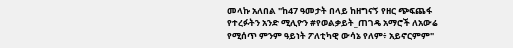መላኩ አለበል "ከ47 ዓመታት በላይ ከዘግናኝ የዘር ጭፍጨፋ የተረፉትን አንድ ሚሊዮን #የወልቃይት_ጠገዴ አማሮች ለአውሬ የሚሰጥ ምንም ዓይነት ፖለቲካዊ ውሳኔ የለም፥ አይኖርምም"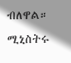ብለዋል።
ሚኒስትሩ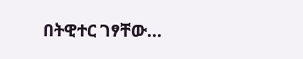በትዊተር ገፃቸው...